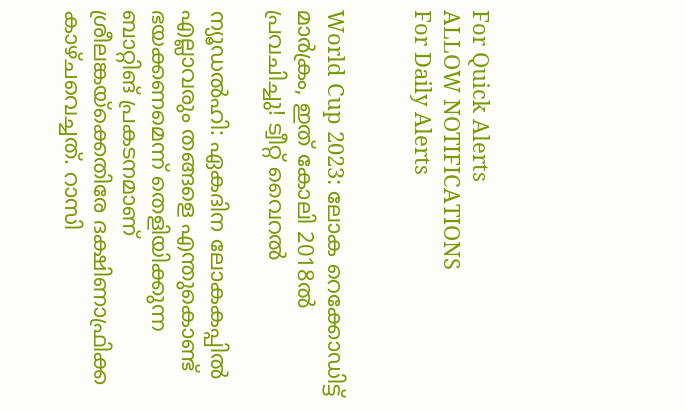For Quick Alerts
ALLOW NOTIFICATIONS
For Daily Alerts


World Cup 2023: ലോക റെക്കോഡിട്ട് മാര്‍ക്രം, ഇത് കോലി 2018ല്‍ പ്രവചിച്ചു! ട്വീറ്റ് വൈറല്‍

ന്യൂഡല്‍ഹി: ഏകദിന ലോകകപ്പില്‍ എല്ലാവരും തങ്ങളെ എന്തുകൊണ്ട് ഭയക്കണമെന്ന് തെളിയിക്കുന്ന ബാറ്റിങ് പ്രകടനമാണ് ശ്രീലങ്കയ്‌ക്കെതിരേ ദക്ഷിണാഫ്രിക്ക കാഴ്ചവെച്ചത്. റാസി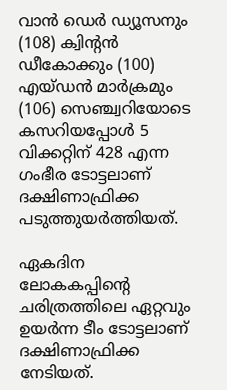വാന്‍ ഡെര്‍ ഡ്യൂസനും (108) ക്വിന്റന്‍ ഡീകോക്കും (100) എയ്ഡന്‍ മാര്‍ക്രമും (106) സെഞ്ച്വറിയോടെ കസറിയപ്പോള്‍ 5 വിക്കറ്റിന് 428 എന്ന ഗംഭീര ടോട്ടലാണ് ദക്ഷിണാഫ്രിക്ക പടുത്തുയര്‍ത്തിയത്.

ഏകദിന ലോകകപ്പിന്റെ ചരിത്രത്തിലെ ഏറ്റവും ഉയര്‍ന്ന ടീം ടോട്ടലാണ് ദക്ഷിണാഫ്രിക്ക നേടിയത്.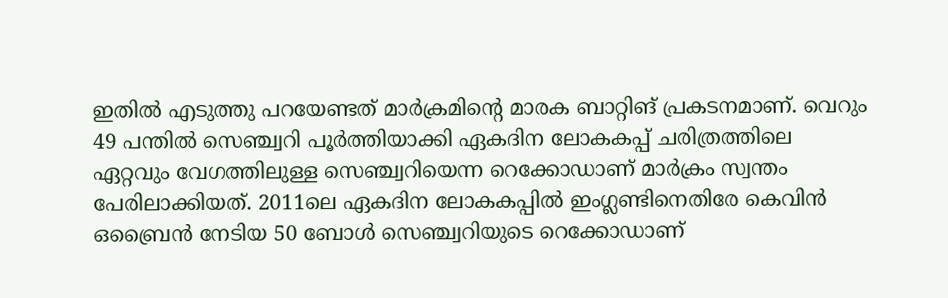ഇതില്‍ എടുത്തു പറയേണ്ടത് മാര്‍ക്രമിന്റെ മാരക ബാറ്റിങ് പ്രകടനമാണ്. വെറും 49 പന്തില്‍ സെഞ്ച്വറി പൂര്‍ത്തിയാക്കി ഏകദിന ലോകകപ്പ് ചരിത്രത്തിലെ ഏറ്റവും വേഗത്തിലുള്ള സെഞ്ച്വറിയെന്ന റെക്കോഡാണ് മാര്‍ക്രം സ്വന്തം പേരിലാക്കിയത്. 2011ലെ ഏകദിന ലോകകപ്പില്‍ ഇംഗ്ലണ്ടിനെതിരേ കെവിന്‍ ഒബ്രൈന്‍ നേടിയ 50 ബോള്‍ സെഞ്ച്വറിയുടെ റെക്കോഡാണ്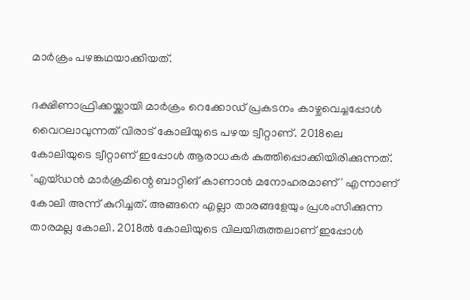മാര്‍ക്രം പഴങ്കഥയാക്കിയത്.

ദക്ഷിണാഫ്രിക്കയ്ക്കായി മാര്‍ക്രം റെക്കോഡ് പ്രകടനം കാഴ്ചവെച്ചപ്പോള്‍ വൈറലാവുന്നത് വിരാട് കോലിയുടെ പഴയ ട്വീറ്റാണ്. 2018ലെ കോലിയുടെ ട്വീറ്റാണ് ഇപ്പോള്‍ ആരാധകര്‍ കുത്തിപ്പൊക്കിയിരിക്കുന്നത്. 'എയ്ഡന്‍ മാര്‍ക്രമിന്റെ ബാറ്റിങ് കാണാന്‍ മനോഹരമാണ്' എന്നാണ് കോലി അന്ന് കുറിച്ചത്. അങ്ങനെ എല്ലാ താരങ്ങളേയും പ്രശംസിക്കുന്ന താരമല്ല കോലി. 2018ല്‍ കോലിയുടെ വിലയിരുത്തലാണ് ഇപ്പോള്‍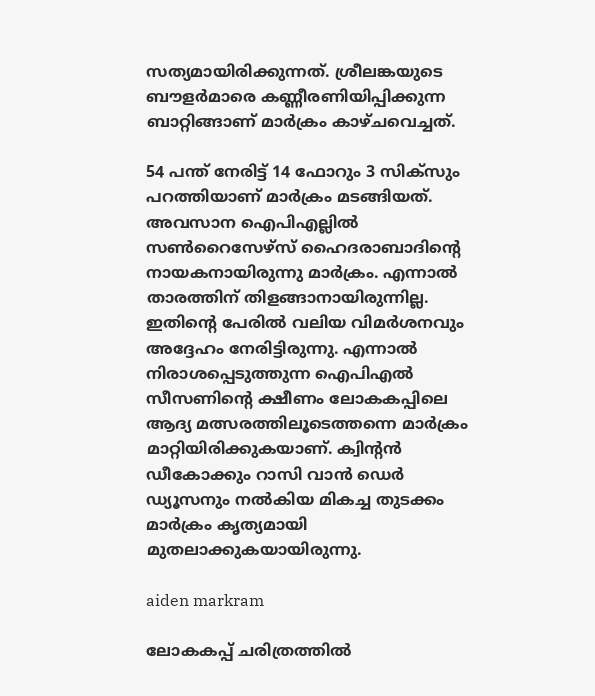സത്യമായിരിക്കുന്നത്. ശ്രീലങ്കയുടെ ബൗളര്‍മാരെ കണ്ണീരണിയിപ്പിക്കുന്ന ബാറ്റിങ്ങാണ് മാര്‍ക്രം കാഴ്ചവെച്ചത്.

54 പന്ത് നേരിട്ട് 14 ഫോറും 3 സിക്‌സും പറത്തിയാണ് മാര്‍ക്രം മടങ്ങിയത്. അവസാന ഐപിഎല്ലില്‍ സണ്‍റൈസേഴ്‌സ് ഹൈദരാബാദിന്റെ നായകനായിരുന്നു മാര്‍ക്രം. എന്നാല്‍ താരത്തിന് തിളങ്ങാനായിരുന്നില്ല. ഇതിന്റെ പേരില്‍ വലിയ വിമര്‍ശനവും അദ്ദേഹം നേരിട്ടിരുന്നു. എന്നാല്‍ നിരാശപ്പെടുത്തുന്ന ഐപിഎല്‍ സീസണിന്റെ ക്ഷീണം ലോകകപ്പിലെ ആദ്യ മത്സരത്തിലൂടെത്തന്നെ മാര്‍ക്രം മാറ്റിയിരിക്കുകയാണ്. ക്വിന്റന്‍ ഡീകോക്കും റാസി വാന്‍ ഡെര്‍ ഡ്യൂസനും നല്‍കിയ മികച്ച തുടക്കം മാര്‍ക്രം കൃത്യമായി മുതലാക്കുകയായിരുന്നു.

aiden markram

ലോകകപ്പ് ചരിത്രത്തില്‍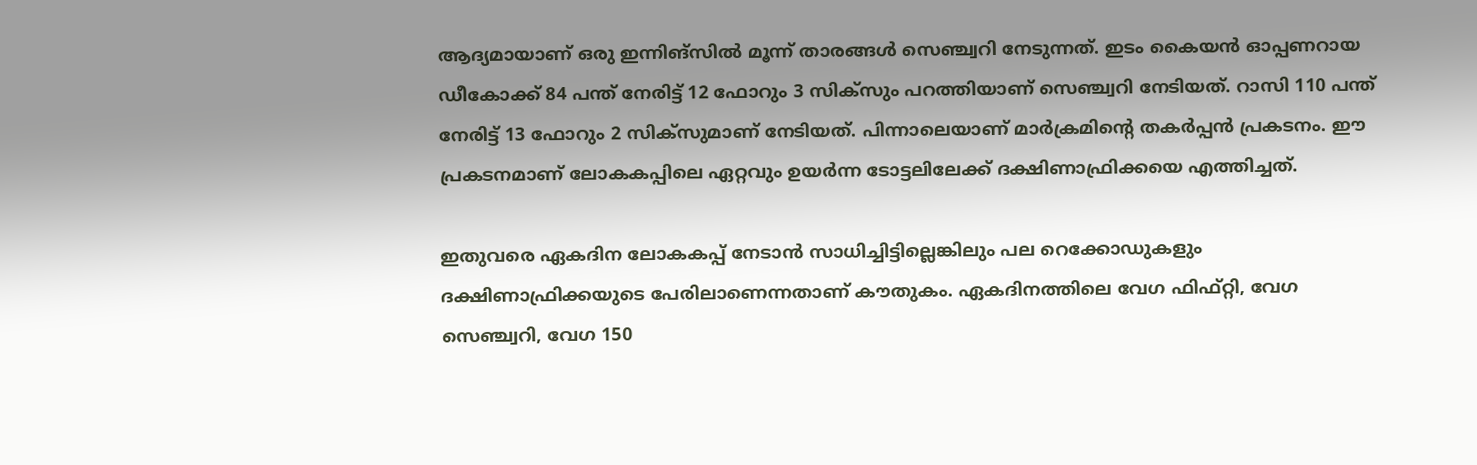ആദ്യമായാണ് ഒരു ഇന്നിങ്‌സില്‍ മൂന്ന് താരങ്ങള്‍ സെഞ്ച്വറി നേടുന്നത്. ഇടം കൈയന്‍ ഓപ്പണറായ ഡീകോക്ക് 84 പന്ത് നേരിട്ട് 12 ഫോറും 3 സിക്‌സും പറത്തിയാണ് സെഞ്ച്വറി നേടിയത്. റാസി 110 പന്ത് നേരിട്ട് 13 ഫോറും 2 സിക്‌സുമാണ് നേടിയത്. പിന്നാലെയാണ് മാര്‍ക്രമിന്റെ തകര്‍പ്പന്‍ പ്രകടനം. ഈ പ്രകടനമാണ് ലോകകപ്പിലെ ഏറ്റവും ഉയര്‍ന്ന ടോട്ടലിലേക്ക് ദക്ഷിണാഫ്രിക്കയെ എത്തിച്ചത്.

ഇതുവരെ ഏകദിന ലോകകപ്പ് നേടാന്‍ സാധിച്ചിട്ടില്ലെങ്കിലും പല റെക്കോഡുകളും ദക്ഷിണാഫ്രിക്കയുടെ പേരിലാണെന്നതാണ് കൗതുകം. ഏകദിനത്തിലെ വേഗ ഫിഫ്റ്റി, വേഗ സെഞ്ച്വറി, വേഗ 150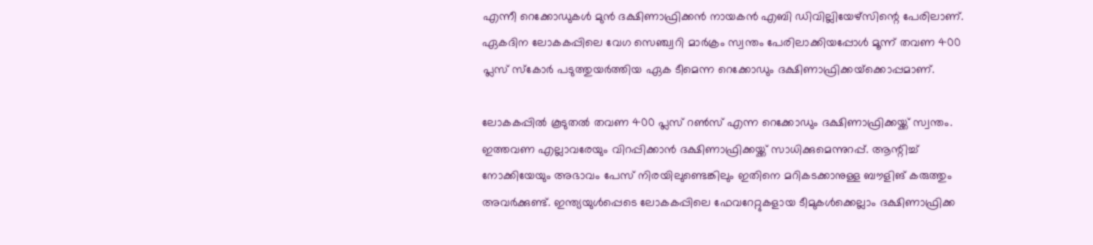എന്നീ റെക്കോഡുകള്‍ മുന്‍ ദക്ഷിണാഫ്രിക്കന്‍ നായകന്‍ എബി ഡിവില്ലിയേഴ്‌സിന്റെ പേരിലാണ്. ഏകദിന ലോകകപ്പിലെ വേഗ സെഞ്ച്വറി മാര്‍ക്രം സ്വന്തം പേരിലാക്കിയപ്പോള്‍ മൂന്ന് തവണ 400 പ്ലസ് സ്‌കോര്‍ പടുത്തുയര്‍ത്തിയ ഏക ടീമെന്ന റെക്കോഡും ദക്ഷിണാഫ്രിക്കയ്‌ക്കൊപ്പമാണ്.

ലോകകപ്പില്‍ കൂടുതല്‍ തവണ 400 പ്ലസ് റണ്‍സ് എന്ന റെക്കോഡും ദക്ഷിണാഫ്രിക്കയ്ക്ക് സ്വന്തം. ഇത്തവണ എല്ലാവരേയും വിറപ്പിക്കാന്‍ ദക്ഷിണാഫ്രിക്കയ്ക്ക് സാധിക്കുമെന്നുറപ്പ്. ആന്റിച്ച് നോക്കിയേയും അഭാവം പേസ് നിരയിലുണ്ടെങ്കിലും ഇതിനെ മറികടക്കാനുള്ള ബൗളിങ് കരുത്തും അവര്‍ക്കുണ്ട്. ഇന്ത്യയുള്‍പ്പെടെ ലോകകപ്പിലെ ഫേവറേറ്റുകളായ ടീമുകള്‍ക്കെല്ലാം ദക്ഷിണാഫ്രിക്ക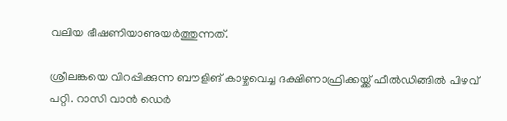വലിയ ഭീഷണിയാണുയര്‍ത്തുന്നത്.

ശ്രീലങ്കയെ വിറപ്പിക്കുന്ന ബൗളിങ് കാഴ്ചവെച്ച ദക്ഷിണാഫ്രിക്കയ്ക്ക് ഫീല്‍ഡിങ്ങില്‍ പിഴവ് പറ്റി. റാസി വാന്‍ ഡെര്‍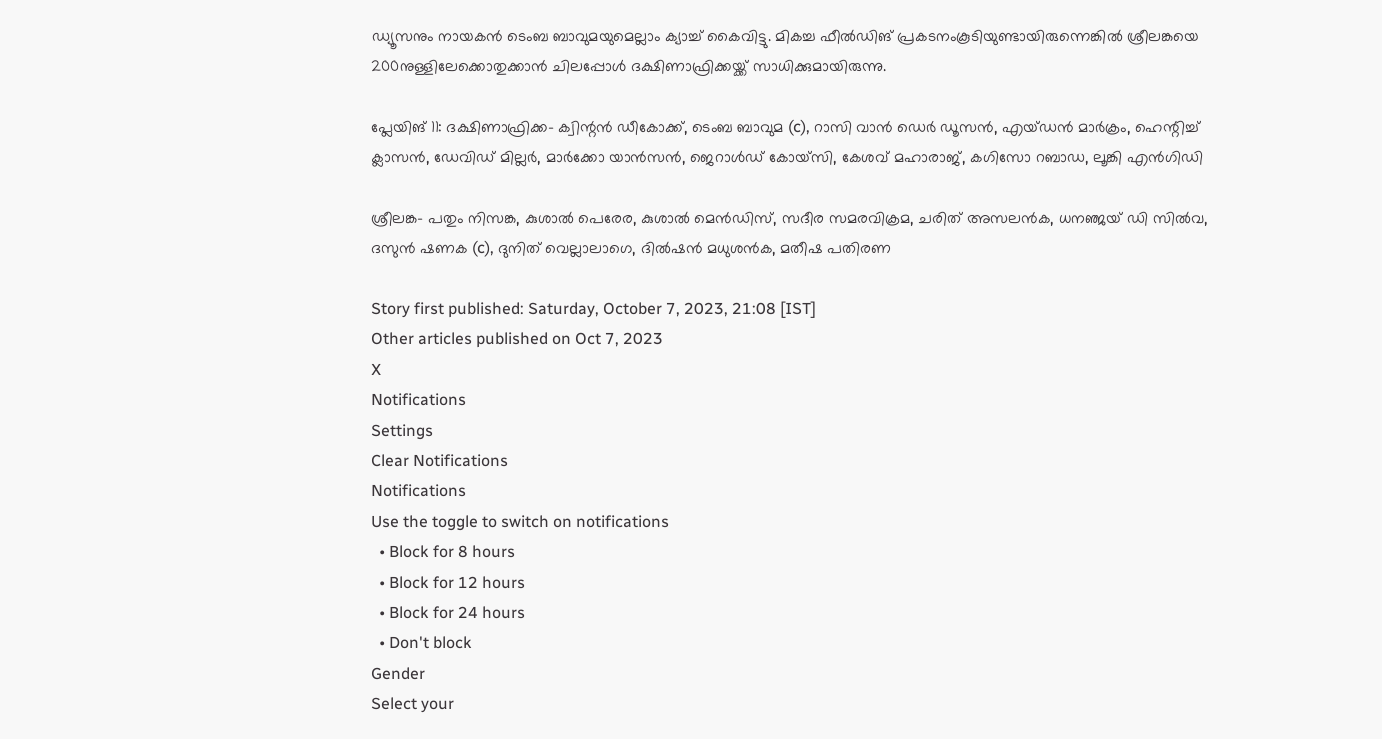ഡ്യൂസനും നായകന്‍ ടെംബ ബാവുമയുമെല്ലാം ക്യാച്ച് കൈവിട്ടു. മികച്ച ഫീല്‍ഡിങ് പ്രകടനംകൂടിയുണ്ടായിരുന്നെങ്കില്‍ ശ്രീലങ്കയെ 200നുള്ളിലേക്കൊതുക്കാന്‍ ചിലപ്പോള്‍ ദക്ഷിണാഫ്രിക്കയ്ക്ക് സാധിക്കുമായിരുന്നു.

പ്ലേയിങ് 11: ദക്ഷിണാഫ്രിക്ക- ക്വിന്റന്‍ ഡീകോക്ക്, ടെംബ ബാവുമ (c), റാസി വാന്‍ ഡെര്‍ ഡൂസന്‍, എയ്ഡന്‍ മാര്‍ക്രം, ഹെന്റിച്ച് ക്ലാസന്‍, ഡേവിഡ് മില്ലര്‍, മാര്‍ക്കോ യാന്‍സന്‍, ജെറാള്‍ഡ് കോയ്‌സി, കേശവ് മഹാരാജ്, കഗിസോ റബാഡ, ലൂങ്കി എന്‍ഗിഡി

ശ്രീലങ്ക- പതും നിസങ്ക, കുശാല്‍ പെരേര, കുശാല്‍ മെന്‍ഡിസ്, സദീര സമരവിക്രമ, ചരിത് അസലന്‍ക, ധനഞ്ജയ് ഡി സില്‍വ, ദസുന്‍ ഷണക (c), ദുനിത് വെല്ലാലാഗെ, ദില്‍ഷന്‍ മധുശന്‍ക, മതീഷ പതിരണ

Story first published: Saturday, October 7, 2023, 21:08 [IST]
Other articles published on Oct 7, 2023
X
Notifications
Settings
Clear Notifications
Notifications
Use the toggle to switch on notifications
  • Block for 8 hours
  • Block for 12 hours
  • Block for 24 hours
  • Don't block
Gender
Select your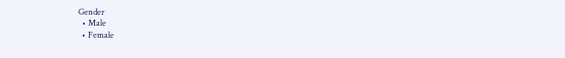Gender
  • Male
  • Female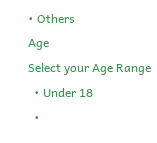• Others
Age
Select your Age Range
  • Under 18
  •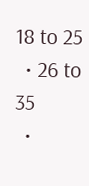18 to 25
  • 26 to 35
  •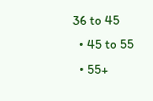36 to 45
  • 45 to 55
  • 55+